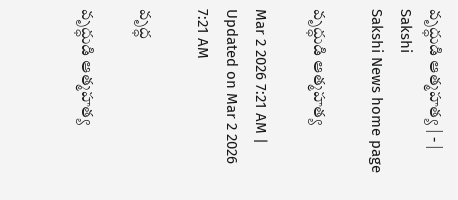వృద్ధుడి ఆత్మహత్య | - | Sakshi
Sakshi News home page

వృద్ధుడి ఆత్మహత్య

Mar 2 2026 7:21 AM | Updated on Mar 2 2026 7:21 AM

వృద్ధ

వృద్ధుడి ఆత్మహత్య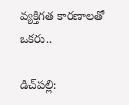వ్యక్తిగత కారణాలతో ఒకరు..

డిచ్‌పల్లి: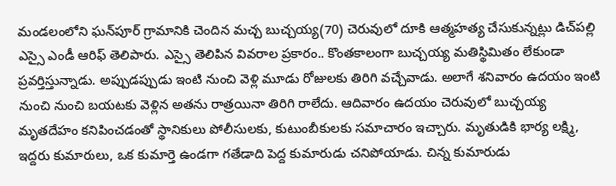మండలంలోని ఘన్‌పూర్‌ గ్రామానికి చెందిన మచ్చ బుచ్చయ్య(70) చెరువులో దూకి ఆత్మహత్య చేసుకున్నట్లు డిచ్‌పల్లి ఎస్సై ఎండీ ఆరిఫ్‌ తెలిపారు. ఎస్సై తెలిపిన వివరాల ప్రకారం.. కొంతకాలంగా బుచ్చయ్య మతిస్థిమితం లేకుండా ప్రవర్తిస్తున్నాడు. అప్పుడప్పుడు ఇంటి నుంచి వెళ్లి మూడు రోజులకు తిరిగి వచ్చేవాడు. అలాగే శనివారం ఉదయం ఇంటి నుంచి నుంచి బయటకు వెళ్లిన అతను రాత్రయినా తిరిగి రాలేదు. ఆదివారం ఉదయం చెరువులో బుచ్చయ్య మృతదేహం కనిపించడంతో స్థానికులు పోలీసులకు, కుటుంబీకులకు సమాచారం ఇచ్చారు. మృతుడికి భార్య లక్ష్మి, ఇద్దరు కుమారులు, ఒక కుమార్తె ఉండగా గతేడాది పెద్ద కుమారుడు చనిపోయాడు. చిన్న కుమారుడు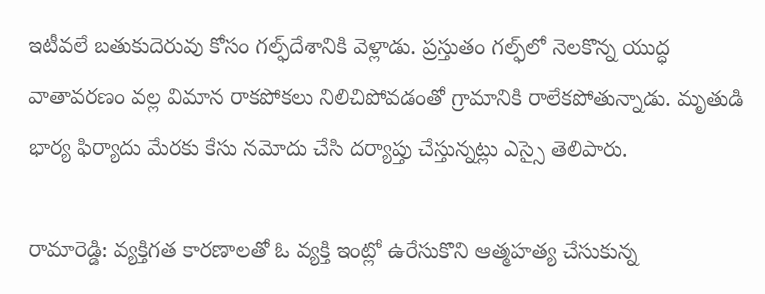ఇటీవలే బతుకుదెరువు కోసం గల్ఫ్‌దేశానికి వెళ్లాడు. ప్రస్తుతం గల్ఫ్‌లో నెలకొన్న యుద్ధ వాతావరణం వల్ల విమాన రాకపోకలు నిలిచిపోవడంతో గ్రామానికి రాలేకపోతున్నాడు. మృతుడి భార్య ఫిర్యాదు మేరకు కేసు నమోదు చేసి దర్యాప్తు చేస్తున్నట్లు ఎస్సై తెలిపారు.

రామారెడ్డి: వ్యక్తిగత కారణాలతో ఓ వ్యక్తి ఇంట్లో ఉరేసుకొని ఆత్మహత్య చేసుకున్న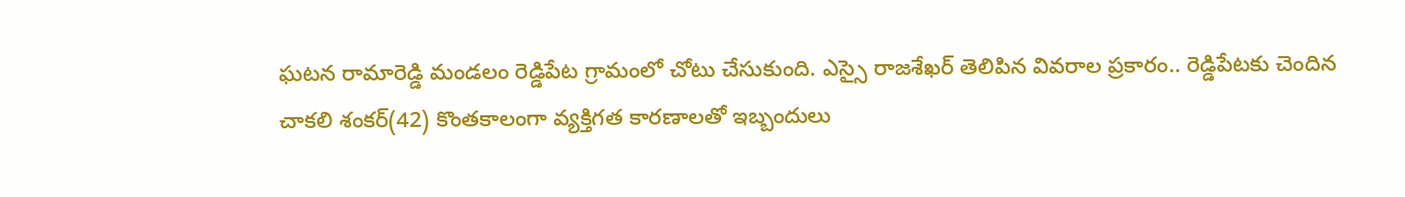ఘటన రామారెడ్డి మండలం రెడ్డిపేట గ్రామంలో చోటు చేసుకుంది. ఎస్సై రాజశేఖర్‌ తెలిపిన వివరాల ప్రకారం.. రెడ్డిపేటకు చెందిన చాకలి శంకర్‌(42) కొంతకాలంగా వ్యక్తిగత కారణాలతో ఇబ్బందులు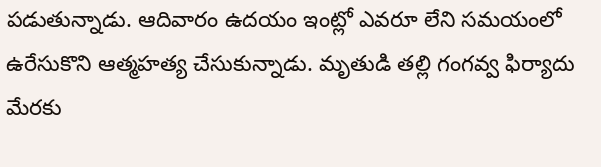పడుతున్నాడు. ఆదివారం ఉదయం ఇంట్లో ఎవరూ లేని సమయంలో ఉరేసుకొని ఆత్మహత్య చేసుకున్నాడు. మృతుడి తల్లి గంగవ్వ ఫిర్యాదు మేరకు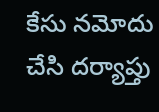కేసు నమోదు చేసి దర్యాప్తు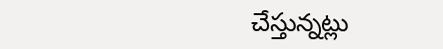చేస్తున్నట్లు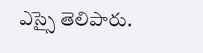ఎస్సై తెలిపారు.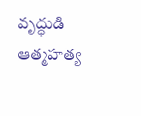వృద్ధుడి ఆత్మహత్య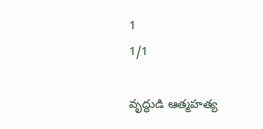1
1/1

వృద్ధుడి ఆత్మహత్య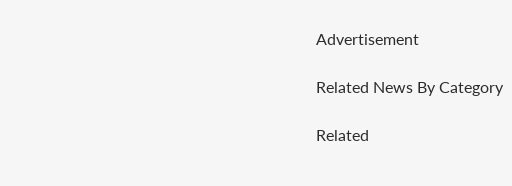Advertisement

Related News By Category

Related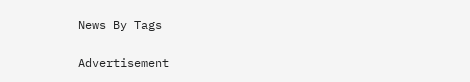News By Tags

Advertisement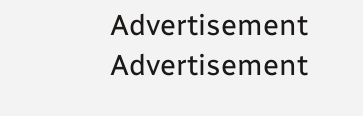Advertisement
Advertisement